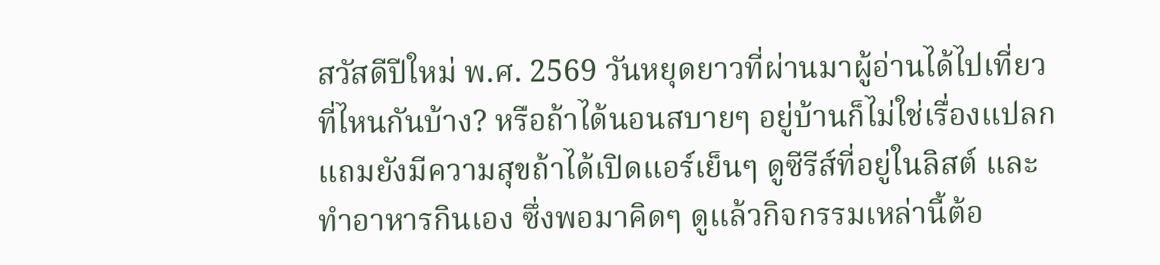สวัสดีปีใหม่ พ.ศ. 2569 วันหยุดยาวที่ผ่านมาผู้อ่านได้ไปเที่ยวที่ไหนกันบ้าง? หรือถ้าได้นอนสบายๆ อยู่บ้านก็ไม่ใช่เรื่องแปลก แถมยังมีความสุขถ้าได้เปิดแอร์เย็นๆ ดูซีรีส์ที่อยู่ในลิสต์ และทำอาหารกินเอง ซึ่งพอมาคิดๆ ดูแล้วกิจกรรมเหล่านี้ต้อ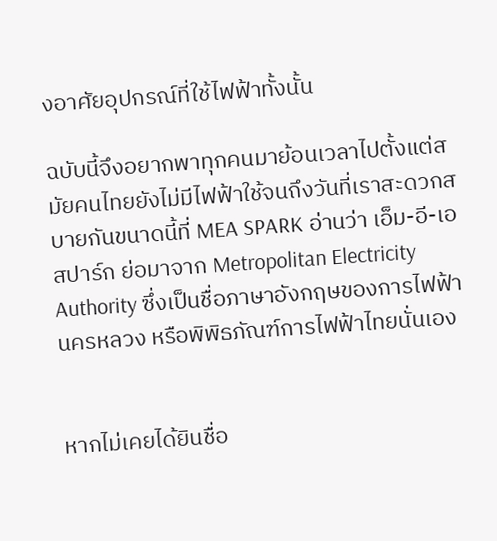งอาศัยอุปกรณ์ที่ใช้ไฟฟ้าทั้งนั้น

ฉบับนี้จึงอยากพาทุกคนมาย้อนเวลาไปตั้งแต่สมัยคนไทยยังไม่มีไฟฟ้าใช้จนถึงวันที่เราสะดวกสบายกันขนาดนี้ที่ MEA SPARK อ่านว่า เอ็ม-อี-เอ สปาร์ก ย่อมาจาก Metropolitan Electricity Authority ซึ่งเป็นชื่อภาษาอังกฤษของการไฟฟ้านครหลวง หรือพิพิธภัณฑ์การไฟฟ้าไทยนั่นเอง


หากไม่เคยได้ยินชื่อ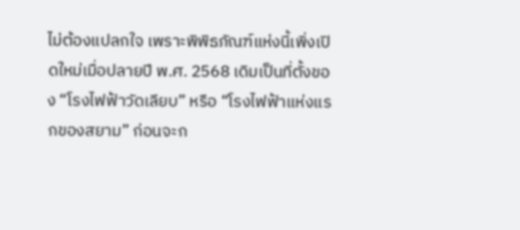ไม่ต้องแปลกใจ เพราะพิพิธภัณฑ์แห่งนี้เพิ่งเปิดใหม่เมื่อปลายปี พ.ศ. 2568 เดิมเป็นที่ตั้งของ “โรงไฟฟ้าวัดเลียบ” หรือ “โรงไฟฟ้าแห่งแรกของสยาม” ก่อนจะก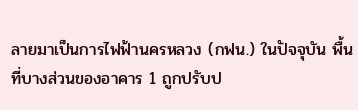ลายมาเป็นการไฟฟ้านครหลวง (กฟน.) ในปัจจุบัน พื้นที่บางส่วนของอาคาร 1 ถูกปรับป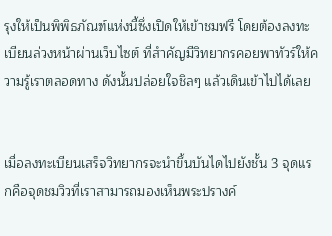รุงให้เป็นพิพิธภัณฑ์แห่งนี้ซึ่งเปิดให้เข้าชมฟรี โดยต้องลงทะเบียนล่วงหน้าผ่านเว็บไซต์ ที่สำคัญมีวิทยากรคอยพาทัวร์ให้ความรู้เราตลอดทาง ดังนั้นปล่อยใจชิลๆ แล้วเดินเข้าไปได้เลย


เมื่อลงทะเบียนเสร็จวิทยากรจะนำขึ้นบันไดไปยังชั้น 3 จุดแรกคือจุดชมวิวที่เราสามารถมองเห็นพระปรางค์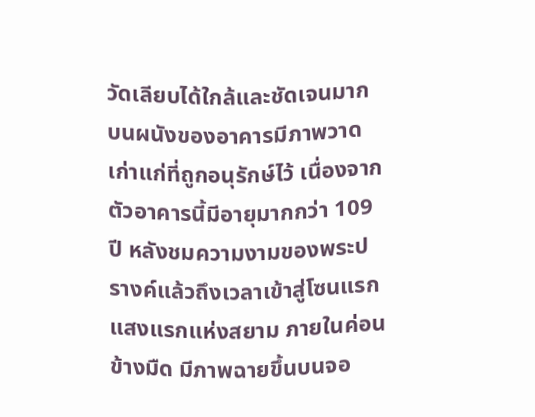วัดเลียบได้ใกล้และชัดเจนมาก บนผนังของอาคารมีภาพวาดเก่าแก่ที่ถูกอนุรักษ์ไว้ เนื่องจากตัวอาคารนี้มีอายุมากกว่า 109 ปี หลังชมความงามของพระปรางค์แล้วถึงเวลาเข้าสู่โซนแรก แสงแรกแห่งสยาม ภายในค่อนข้างมืด มีภาพฉายขึ้นบนจอ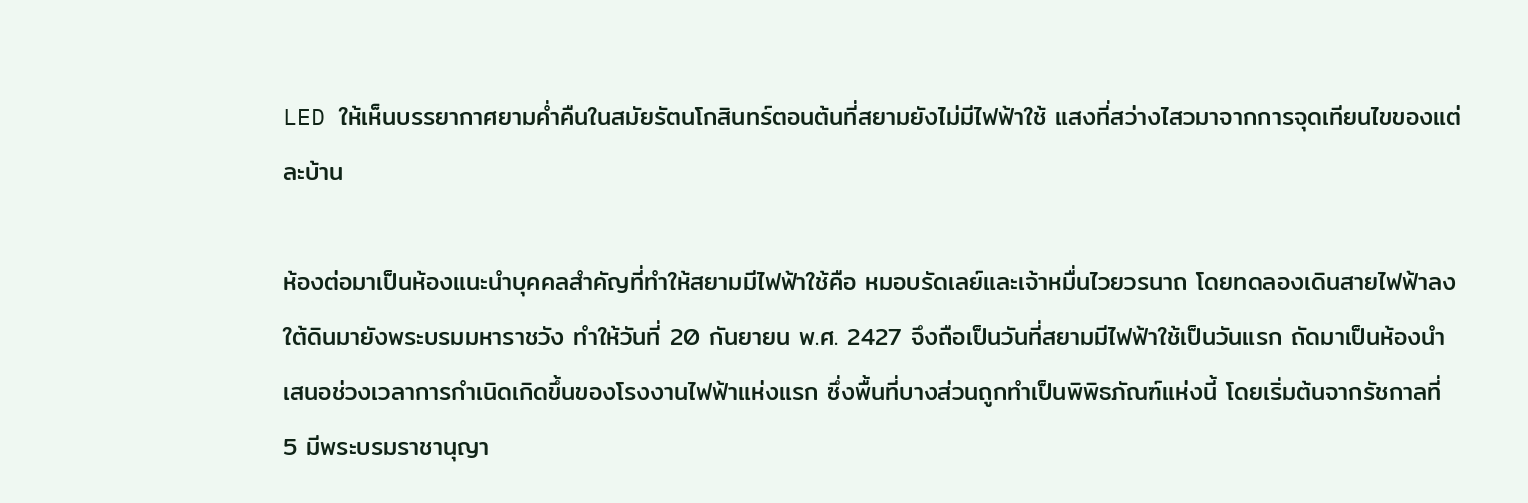LED ให้เห็นบรรยากาศยามค่ำคืนในสมัยรัตนโกสินทร์ตอนต้นที่สยามยังไม่มีไฟฟ้าใช้ แสงที่สว่างไสวมาจากการจุดเทียนไขของแต่ละบ้าน

ห้องต่อมาเป็นห้องแนะนำบุคคลสำคัญที่ทำให้สยามมีไฟฟ้าใช้คือ หมอบรัดเลย์และเจ้าหมื่นไวยวรนาถ โดยทดลองเดินสายไฟฟ้าลงใต้ดินมายังพระบรมมหาราชวัง ทำให้วันที่ 20 กันยายน พ.ศ. 2427 จึงถือเป็นวันที่สยามมีไฟฟ้าใช้เป็นวันแรก ถัดมาเป็นห้องนำเสนอช่วงเวลาการกำเนิดเกิดขึ้นของโรงงานไฟฟ้าแห่งแรก ซึ่งพื้นที่บางส่วนถูกทำเป็นพิพิธภัณฑ์แห่งนี้ โดยเริ่มต้นจากรัชกาลที่ 5 มีพระบรมราชานุญา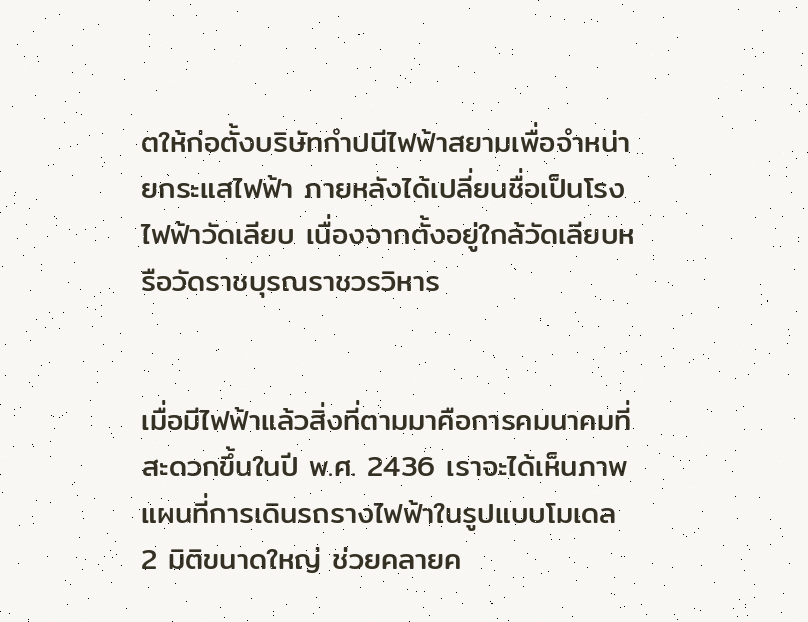ตให้ก่อตั้งบริษัทกำปนีไฟฟ้าสยามเพื่อจำหน่ายกระแสไฟฟ้า ภายหลังได้เปลี่ยนชื่อเป็นโรงไฟฟ้าวัดเลียบ เนื่องจากตั้งอยู่ใกล้วัดเลียบหรือวัดราชบุรณราชวรวิหาร


เมื่อมีไฟฟ้าแล้วสิ่งที่ตามมาคือการคมนาคมที่สะดวกขึ้นในปี พ.ศ. 2436 เราจะได้เห็นภาพแผนที่การเดินรถรางไฟฟ้าในรูปแบบโมเดล 2 มิติขนาดใหญ่ ช่วยคลายค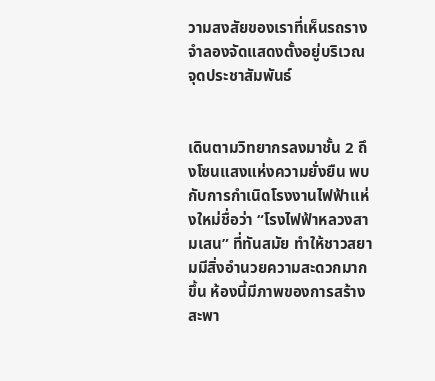วามสงสัยของเราที่เห็นรถรางจำลองจัดแสดงตั้งอยู่บริเวณจุดประชาสัมพันธ์


เดินตามวิทยากรลงมาชั้น 2 ถึงโซนแสงแห่งความยั่งยืน พบกับการกำเนิดโรงงานไฟฟ้าแห่งใหม่ชื่อว่า “โรงไฟฟ้าหลวงสามเสน” ที่ทันสมัย ทำให้ชาวสยามมีสิ่งอำนวยความสะดวกมากขึ้น ห้องนี้มีภาพของการสร้างสะพา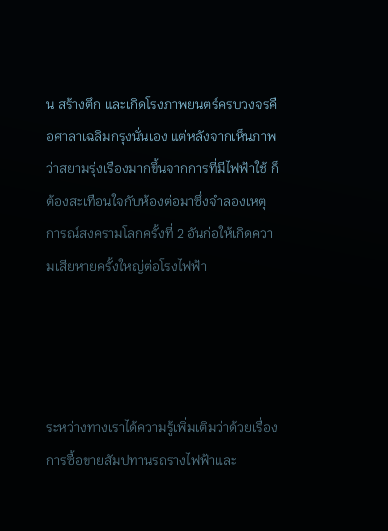น สร้างตึก และเกิดโรงภาพยนตร์ครบวงจรคือศาลาเฉลิมกรุงนั่นเอง แต่หลังจากเห็นภาพว่าสยามรุ่งเรืองมากขึ้นจากการที่มีไฟฟ้าใช้ ก็ต้องสะเทือนใจกับห้องต่อมาซึ่งจำลองเหตุการณ์สงครามโลกครั้งที่ 2 อันก่อให้เกิดความเสียหายครั้งใหญ่ต่อโรงไฟฟ้า




ระหว่างทางเราได้ความรู้เพิ่มเติมว่าด้วยเรื่องการซื้อขายสัมปทานรถรางไฟฟ้าและ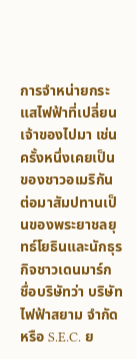การจำหน่ายกระแสไฟฟ้าที่เปลี่ยนเจ้าของไปมา เช่น ครั้งหนึ่งเคยเป็นของชาวอเมริกัน ต่อมาสัมปทานเป็นของพระยาชลยุทธ์โยธินและนักธุรกิจชาวเดนมาร์ก ชื่อบริษัทว่า บริษัท ไฟฟ้าสยาม จำกัด หรือ S.E.C. ย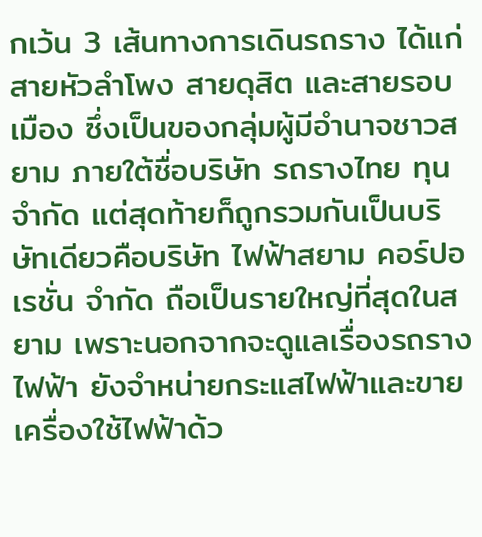กเว้น 3 เส้นทางการเดินรถราง ได้แก่ สายหัวลำโพง สายดุสิต และสายรอบเมือง ซึ่งเป็นของกลุ่มผู้มีอำนาจชาวสยาม ภายใต้ชื่อบริษัท รถรางไทย ทุนจำกัด แต่สุดท้ายก็ถูกรวมกันเป็นบริษัทเดียวคือบริษัท ไฟฟ้าสยาม คอร์ปอเรชั่น จำกัด ถือเป็นรายใหญ่ที่สุดในสยาม เพราะนอกจากจะดูแลเรื่องรถรางไฟฟ้า ยังจำหน่ายกระแสไฟฟ้าและขายเครื่องใช้ไฟฟ้าด้ว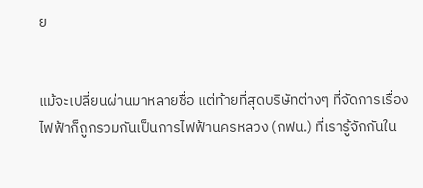ย


แม้จะเปลี่ยนผ่านมาหลายชื่อ แต่ท้ายที่สุดบริษัทต่างๆ ที่จัดการเรื่องไฟฟ้าก็ถูกรวมกันเป็นการไฟฟ้านครหลวง (กฟน.) ที่เรารู้จักกันใน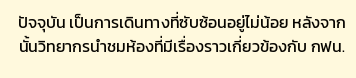ปัจจุบัน เป็นการเดินทางที่ซับซ้อนอยู่ไม่น้อย หลังจากนั้นวิทยากรนำชมห้องที่มีเรื่องราวเกี่ยวข้องกับ กฟน.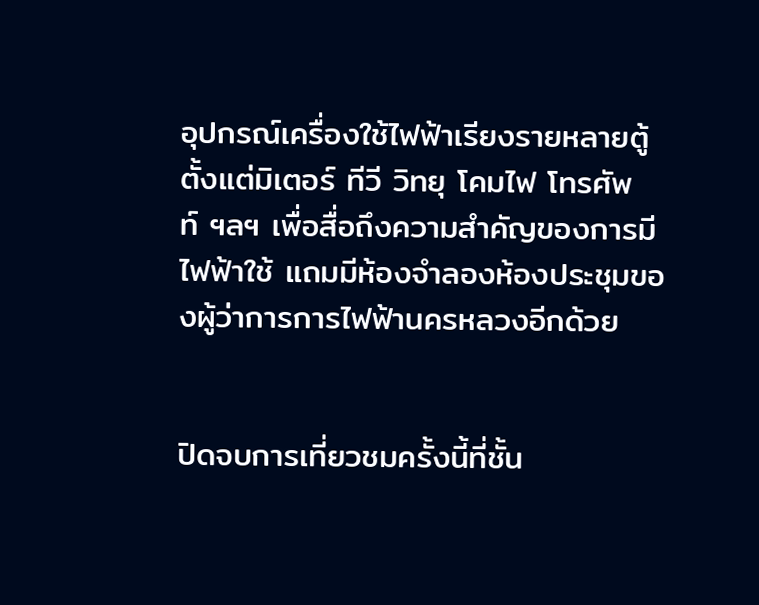อุปกรณ์เครื่องใช้ไฟฟ้าเรียงรายหลายตู้ตั้งแต่มิเตอร์ ทีวี วิทยุ โคมไฟ โทรศัพท์ ฯลฯ เพื่อสื่อถึงความสำคัญของการมีไฟฟ้าใช้ แถมมีห้องจำลองห้องประชุมของผู้ว่าการการไฟฟ้านครหลวงอีกด้วย


ปิดจบการเที่ยวชมครั้งนี้ที่ชั้น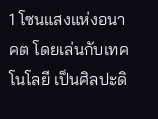1 โซนแสงแห่งอนาคต โดยเล่นกับเทคโนโลยี เป็นศิลปะดิ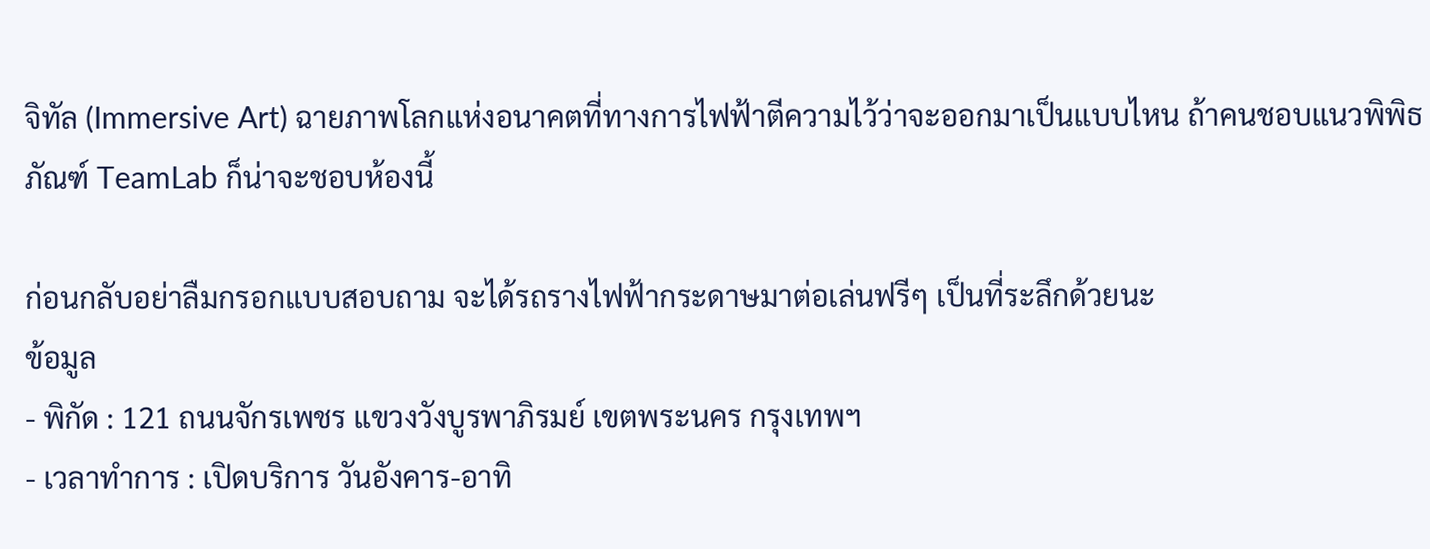จิทัล (Immersive Art) ฉายภาพโลกแห่งอนาคตที่ทางการไฟฟ้าตีความไว้ว่าจะออกมาเป็นแบบไหน ถ้าคนชอบแนวพิพิธภัณฑ์ TeamLab ก็น่าจะชอบห้องนี้

ก่อนกลับอย่าลืมกรอกแบบสอบถาม จะได้รถรางไฟฟ้ากระดาษมาต่อเล่นฟรีๆ เป็นที่ระลึกด้วยนะ
ข้อมูล
- พิกัด : 121 ถนนจักรเพชร แขวงวังบูรพาภิรมย์ เขตพระนคร กรุงเทพฯ
- เวลาทำการ : เปิดบริการ วันอังคาร-อาทิ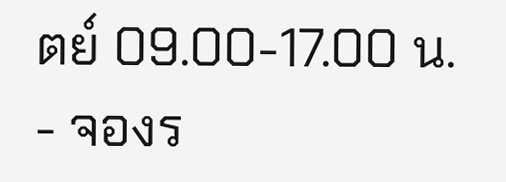ตย์ 09.00-17.00 น.
- จองร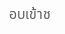อบเข้าช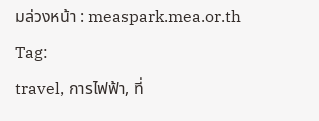มล่วงหน้า : measpark.mea.or.th
Tag:
travel, การไฟฟ้า, ที่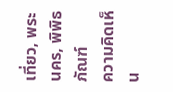เที่ยว, พระนคร, พิพิธภัณฑ์
ความคิดเห็น